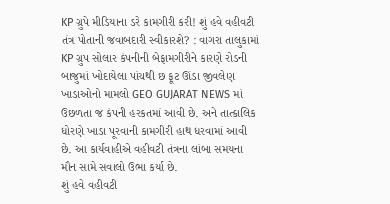KP ગ્રુપે મીડિયાના ડરે કામગીરી કરી! શું હવે વહીવટી તંત્ર પોતાની જવાબદારી સ્વીકારશે? : વાગરા તાલુકામાં KP ગ્રુપ સોલાર કંપનીની બેફામગીરીને કારણે રોડની બાજુમાં ખોદાયેલા પાંચથી છ ફૂટ ઊંડા જીવલેણ ખાડાઓનો મામલો GEO GUJARAT NEWS માં ઉછળતા જ કંપની હરકતમાં આવી છે. અને તાત્કાલિક ધોરણે ખાડા પૂરવાની કામગીરી હાથ ધરવામાં આવી છે. આ કાર્યવાહીએ વહીવટી તંત્રના લાંબા સમયના મૌન સામે સવાલો ઉભા કર્યા છે.
શું હવે વહીવટી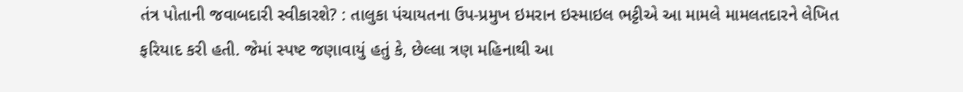તંત્ર પોતાની જવાબદારી સ્વીકારશે? : તાલુકા પંચાયતના ઉપ-પ્રમુખ ઇમરાન ઇસ્માઇલ ભટ્ટીએ આ મામલે મામલતદારને લેખિત ફરિયાદ કરી હતી. જેમાં સ્પષ્ટ જણાવાયું હતું કે, છેલ્લા ત્રણ મહિનાથી આ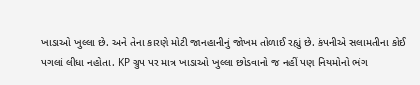ખાડાઓ ખુલ્લા છે. અને તેના કારણે મોટી જાનહાનીનું જોખમ તોળાઈ રહ્યું છે. કંપનીએ સલામતીના કોઈ પગલાં લીધા નહોતા. KP ગ્રુપ પર માત્ર ખાડાઓ ખુલ્લા છોડવાનો જ નહીં પણ નિયમોનો ભંગ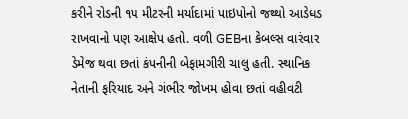કરીને રોડની ૧૫ મીટરની મર્યાદામાં પાઇપોનો જથ્થો આડેધડ રાખવાનો પણ આક્ષેપ હતો. વળી GEBના કેબલ્સ વારંવાર ડેમેજ થવા છતાં કંપનીની બેફામગીરી ચાલુ હતી. સ્થાનિક નેતાની ફરિયાદ અને ગંભીર જોખમ હોવા છતાં વહીવટી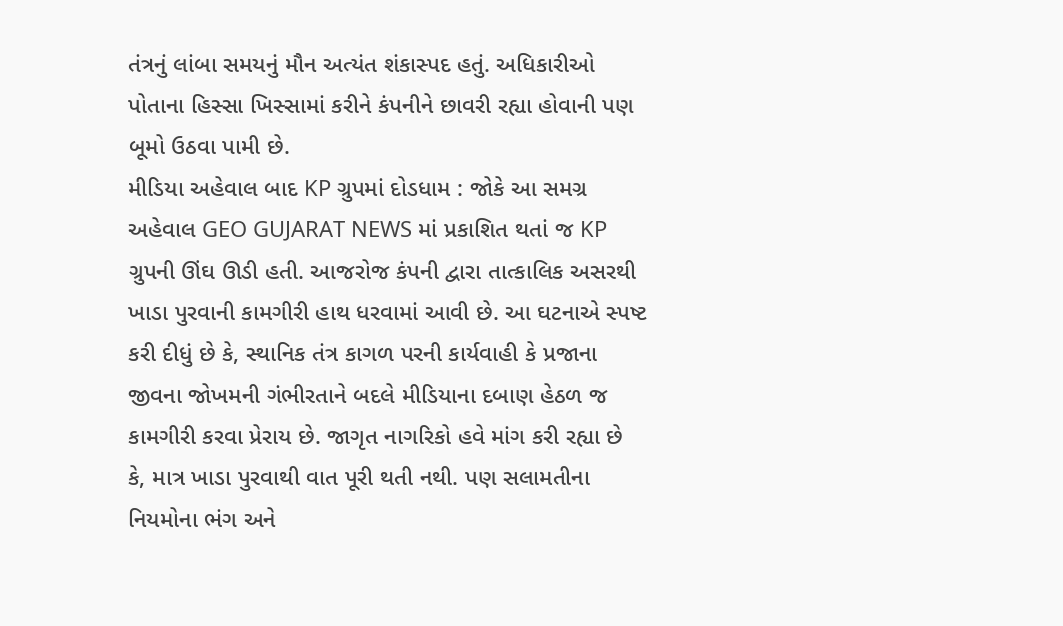તંત્રનું લાંબા સમયનું મૌન અત્યંત શંકાસ્પદ હતું. અધિકારીઓ પોતાના હિસ્સા ખિસ્સામાં કરીને કંપનીને છાવરી રહ્યા હોવાની પણ બૂમો ઉઠવા પામી છે.
મીડિયા અહેવાલ બાદ KP ગ્રુપમાં દોડધામ : જોકે આ સમગ્ર અહેવાલ GEO GUJARAT NEWS માં પ્રકાશિત થતાં જ KP ગ્રુપની ઊંઘ ઊડી હતી. આજરોજ કંપની દ્વારા તાત્કાલિક અસરથી ખાડા પુરવાની કામગીરી હાથ ધરવામાં આવી છે. આ ઘટનાએ સ્પષ્ટ કરી દીધું છે કે, સ્થાનિક તંત્ર કાગળ પરની કાર્યવાહી કે પ્રજાના જીવના જોખમની ગંભીરતાને બદલે મીડિયાના દબાણ હેઠળ જ કામગીરી કરવા પ્રેરાય છે. જાગૃત નાગરિકો હવે માંગ કરી રહ્યા છે કે, માત્ર ખાડા પુરવાથી વાત પૂરી થતી નથી. પણ સલામતીના નિયમોના ભંગ અને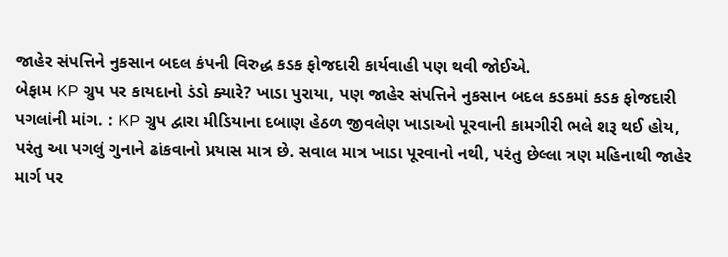જાહેર સંપત્તિને નુકસાન બદલ કંપની વિરુદ્ધ કડક ફોજદારી કાર્યવાહી પણ થવી જોઈએ.
બેફામ KP ગ્રુપ પર કાયદાનો ડંડો ક્યારે? ખાડા પુરાયા, પણ જાહેર સંપત્તિને નુકસાન બદલ કડકમાં કડક ફોજદારી પગલાંની માંગ. : KP ગ્રુપ દ્વારા મીડિયાના દબાણ હેઠળ જીવલેણ ખાડાઓ પૂરવાની કામગીરી ભલે શરૂ થઈ હોય, પરંતુ આ પગલું ગુનાને ઢાંકવાનો પ્રયાસ માત્ર છે. સવાલ માત્ર ખાડા પૂરવાનો નથી, પરંતુ છેલ્લા ત્રણ મહિનાથી જાહેર માર્ગ પર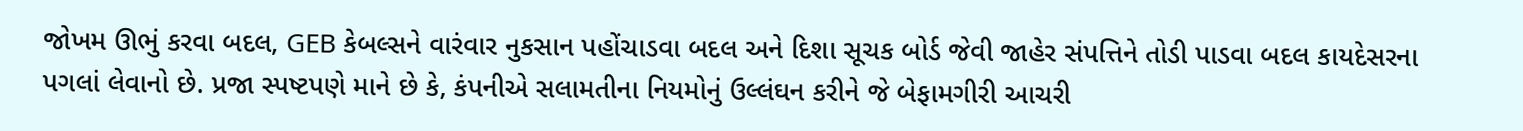જોખમ ઊભું કરવા બદલ, GEB કેબલ્સને વારંવાર નુકસાન પહોંચાડવા બદલ અને દિશા સૂચક બોર્ડ જેવી જાહેર સંપત્તિને તોડી પાડવા બદલ કાયદેસરના પગલાં લેવાનો છે. પ્રજા સ્પષ્ટપણે માને છે કે, કંપનીએ સલામતીના નિયમોનું ઉલ્લંઘન કરીને જે બેફામગીરી આચરી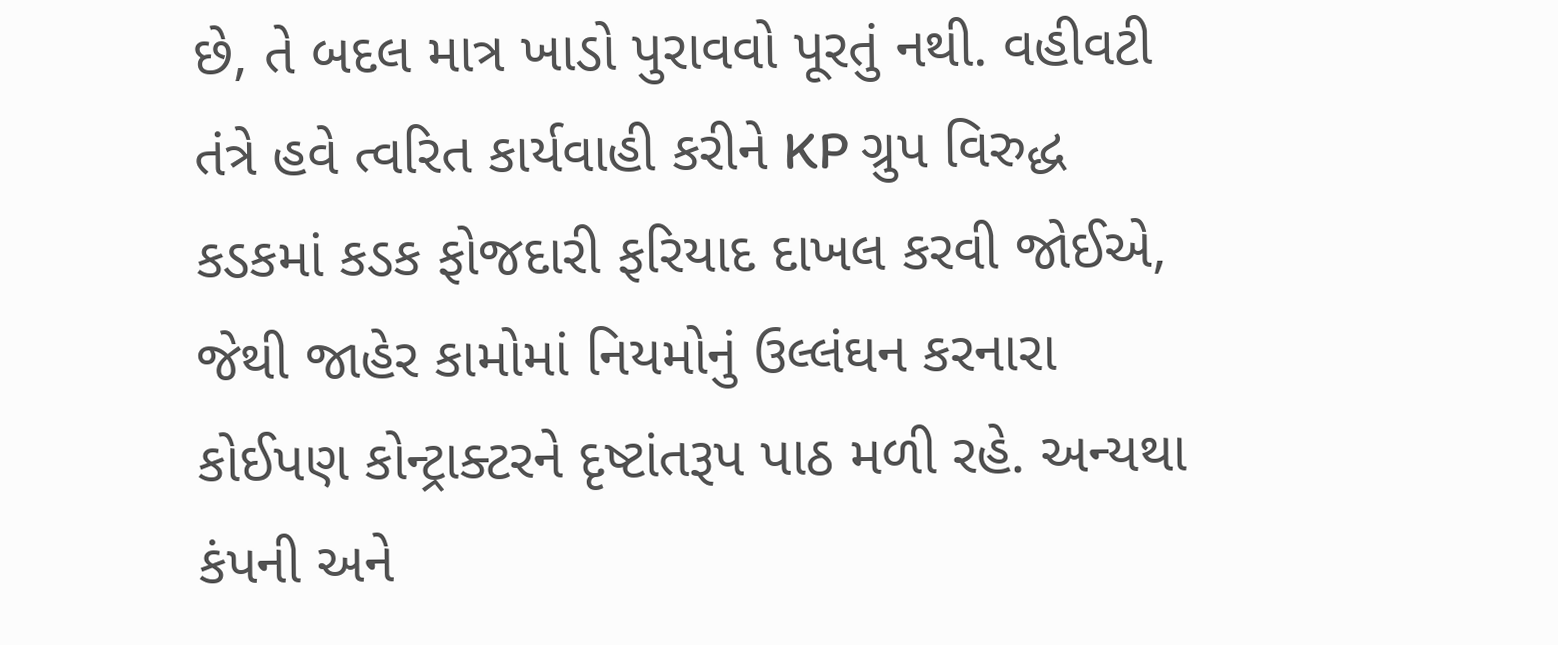છે, તે બદલ માત્ર ખાડો પુરાવવો પૂરતું નથી. વહીવટી તંત્રે હવે ત્વરિત કાર્યવાહી કરીને KP ગ્રુપ વિરુદ્ધ કડકમાં કડક ફોજદારી ફરિયાદ દાખલ કરવી જોઈએ, જેથી જાહેર કામોમાં નિયમોનું ઉલ્લંઘન કરનારા કોઈપણ કોન્ટ્રાક્ટરને દૃષ્ટાંતરૂપ પાઠ મળી રહે. અન્યથા કંપની અને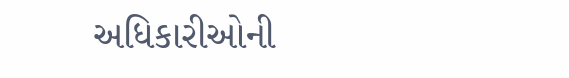અધિકારીઓની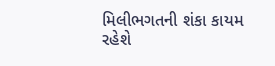મિલીભગતની શંકા કાયમ રહેશે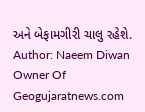અને બેફામગીરી ચાલુ રહેશે.
Author: Naeem Diwan
Owner Of Geogujaratnews.com